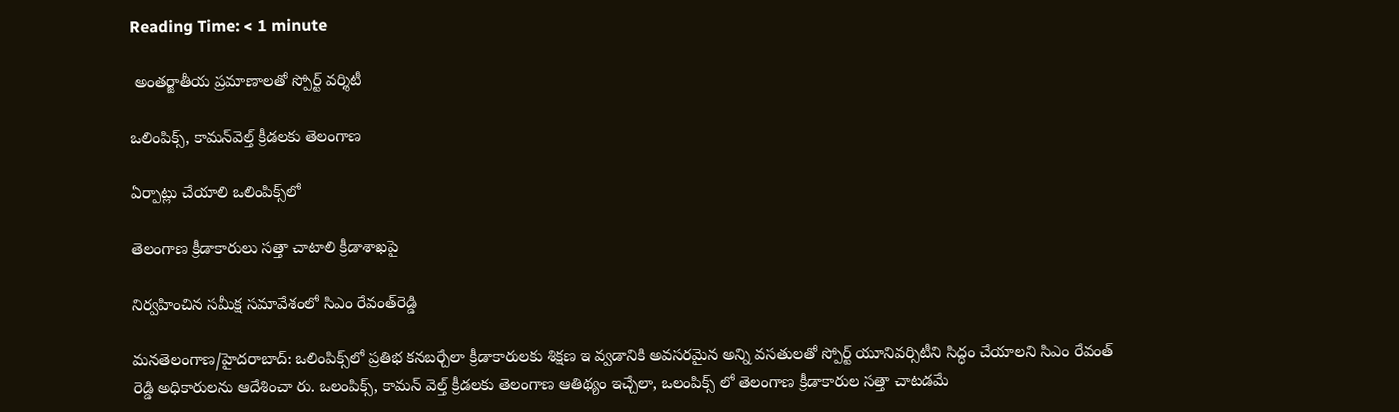Reading Time: < 1 minute

 అంతర్జాతీయ ప్రమాణాలతో స్పోర్ట్ వర్శిటీ

ఒలింపిక్స్, కామన్‌వెల్త్ క్రీడలకు తెలంగాణ

ఏర్పాట్లు చేయాలి ఒలింపిక్స్‌లో

తెలంగాణ క్రీడాకారులు సత్తా చాటాలి క్రీడాశాఖపై

నిర్వహించిన సమీక్ష సమావేశంలో సిఎం రేవంత్‌రెడ్డి

మనతెలంగాణ/హైదరాబాద్: ఒలింపిక్స్‌లో ప్రతిభ కనబర్చేలా క్రీడాకారులకు శిక్షణ ఇ వ్వడానికి అవసరమైన అన్ని వసతులతో స్పోర్ట్ యూనివర్సిటీని సిద్ధం చేయాలని సిఎం రేవంత్ రెడ్డి అధికారులను ఆదేశించా రు. ఒలంపిక్స్, కామన్ వెల్త్ క్రీడలకు తెలంగాణ ఆతిథ్యం ఇచ్చేలా, ఒలంపిక్స్ లో తెలంగాణ క్రీడాకారుల సత్తా చాటడమే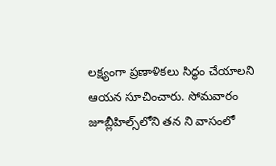లక్ష్యంగా ప్రణాళికలు సిద్ధం చేయాలని ఆయన సూచించారు. సోమవారం జూబ్లీహిల్స్‌లోని తన ని వాసంలో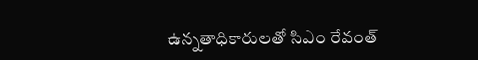ఉన్నతాధికారులతో సిఎం రేవంత్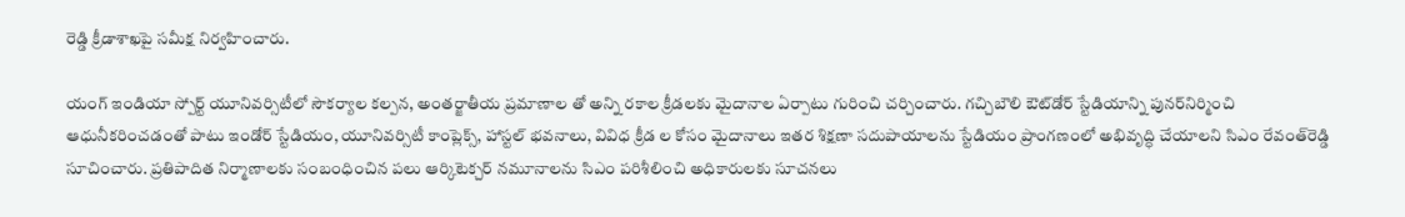రెడ్డి క్రీడాశాఖపై సమీక్ష నిర్వహించారు.

యంగ్ ఇండియా స్పోర్ట్ యూనివర్సిటీలో సౌకర్యాల కల్పన, అంతర్జాతీయ ప్రమాణాల తో అన్ని రకాల క్రీడలకు మైదానాల ఏర్పాటు గురించి చర్చించారు. గచ్చిబౌలి ఔట్‌డోర్ స్టేడియాన్ని పునర్‌నిర్మించి ఆధునీకరించడంతో పాటు ఇండోర్ స్టేడియం, యూనివర్సిటీ కాంప్లెక్స్, హాస్టల్ భవనాలు, వివిధ క్రీడ ల కోసం మైదానాలు ఇతర శిక్షణా సదుపాయాలను స్టేడియం ప్రాంగణంలో అభివృద్ధి చేయాలని సిఎం రేవంత్‌రెడ్డి సూచించారు. ప్రతిపాదిత నిర్మాణాలకు సంబంధించిన పలు ఆర్కిటెక్చర్ నమూనాలను సిఎం పరిశీలించి అధికారులకు సూచనలు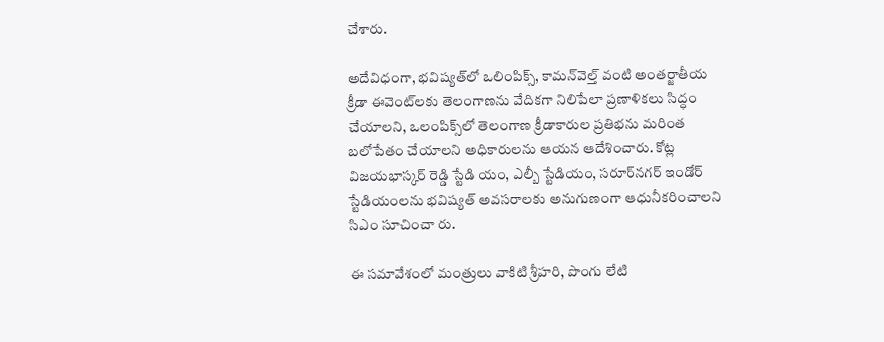చేశారు.

అదేవిధంగా, భవిష్యత్‌లో ఒలింపిక్స్, కామన్‌వెల్త్ వంటి అంతర్జాతీయ క్రీడా ఈవెంట్‌లకు తెలంగాణను వేదికగా నిలిపేలా ప్రణాళికలు సిద్ధం చేయాలని, ఒలంపిక్స్‌లో తెలంగాణ క్రీడాకారుల ప్రతిభను మరింత బలోపేతం చేయాలని అధికారులను ఆయన ఆదేశించారు. కోట్ల విజయభాస్కర్ రెడ్డి స్టేడి యం, ఎల్బీ స్టేడియం, సరూర్‌నగర్ ఇండోర్ స్టేడియంలను భవిష్యత్ అవసరాలకు అనుగుణంగా ఆధునీకరించాలని సిఎం సూచించా రు.

ఈ సమావేశంలో మంత్రులు వాకిటి శ్రీహరి, పొంగు లేటి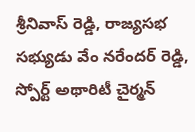శ్రీనివాస్ రెడ్డి, రాజ్యసభ సభ్యుడు వేం నరేందర్ రెడ్డి, స్పోర్ట్ అథారిటీ చైర్మన్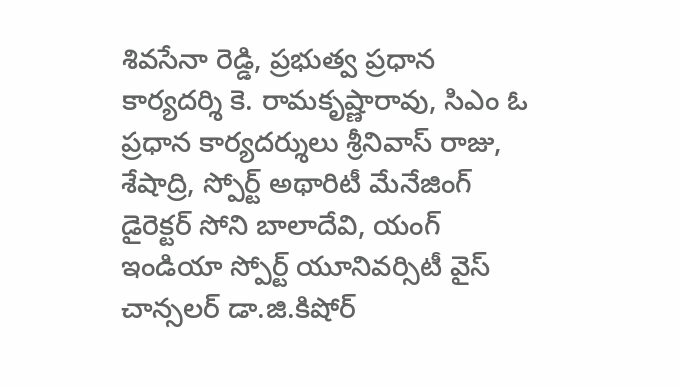శివసేనా రెడ్డి, ప్రభుత్వ ప్రధాన కార్యదర్శి కె. రామకృష్ణారావు, సిఎం ఓ ప్రధాన కార్యదర్శులు శ్రీనివాస్ రాజు, శేషాద్రి, స్పోర్ట్ అథారిటీ మేనేజింగ్ డైరెక్టర్ సోని బాలాదేవి, యంగ్ ఇండియా స్పోర్ట్ యూనివర్సిటీ వైస్ చాన్సలర్ డా.జి.కిషోర్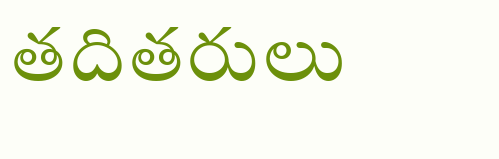తదితరులు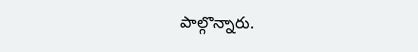పాల్గొన్నారు.